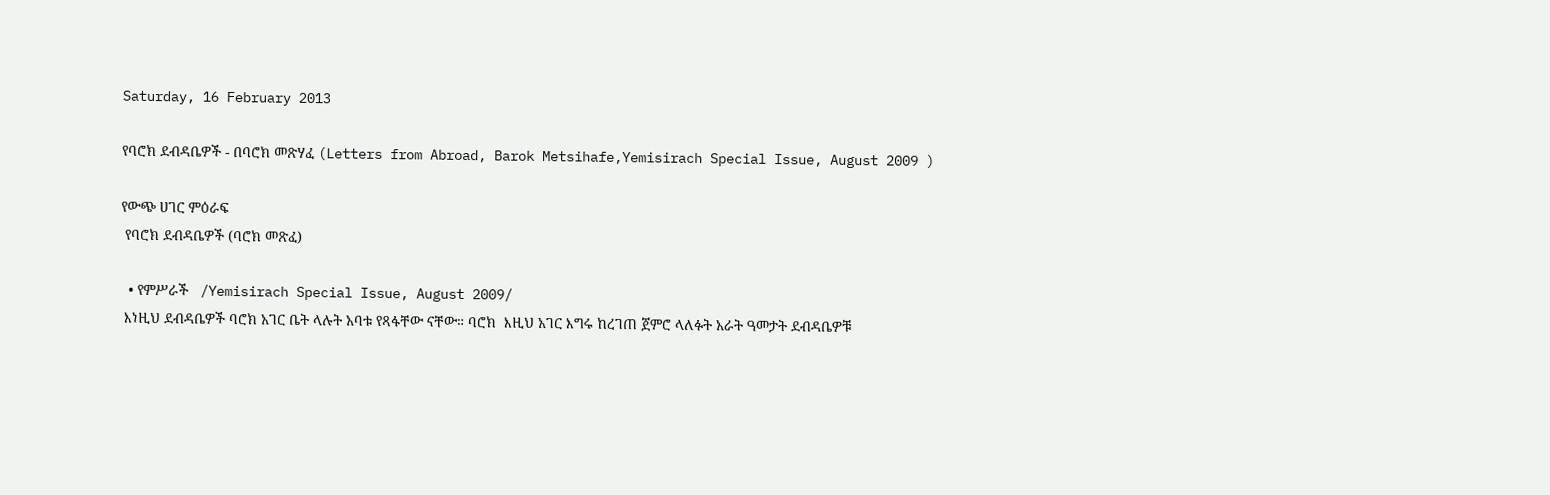Saturday, 16 February 2013

የባሮክ ደብዳቤዎች - በባሮክ መጽሃፈ (Letters from Abroad, Barok Metsihafe,Yemisirach Special Issue, August 2009 )

የውጭ ሀገር ምዕራፍ
 የባሮክ ደብዳቤዎች (ባሮክ መጽፈ)

  • የምሥራች   /Yemisirach Special Issue, August 2009/
 እነዚህ ደብዳቤዎች ባሮክ አገር ቤት ላሉት አባቱ የጻፋቸው ናቸው። ባሮክ  እዚህ አገር እግሩ ከረገጠ ጀምሮ ላለፉት አራት ዓመታት ደብዳቤዎቹ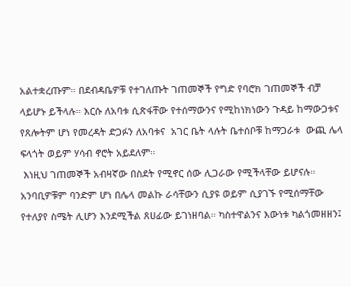አልተቋረጡም። በደብዳቤዎቹ የተገለጡት ገጠመኞች የግድ የባሮክ ገጠመኞች ብቻ ላይሆኑ ይችላሉ። እርሱ ለአባቱ ሲጽፋቸው የተሰማውንና የሚከነክነውን ጉዳይ ከማውጋቱና የጸሎትም ሆነ የመረዳት ድጋፉን ለአባቱና  አገር ቤት ላሉት ቤተሰቦቹ ከማጋራቱ  ውጪ ሌላ ፍላጎት ወይም ሃሳብ ኖሮት አይደለም።
 እነዚህ ገጠመኞች አብዛኛው በስደት የሚኖር ሰው ሊጋራው የሚችላቸው ይሆናሉ።  አንባቢዎቹም ባንድም ሆነ በሌላ መልኩ ራሳቸውን ሲያዩ ወይም ሲያገኙ የሚሰማቸው የተለያየ ስሜት ሊሆን እንደሚችል ጸሀፊው ይገነዘባል። ካስተዋልንና እውነቱ ካልጎመዘዘን፤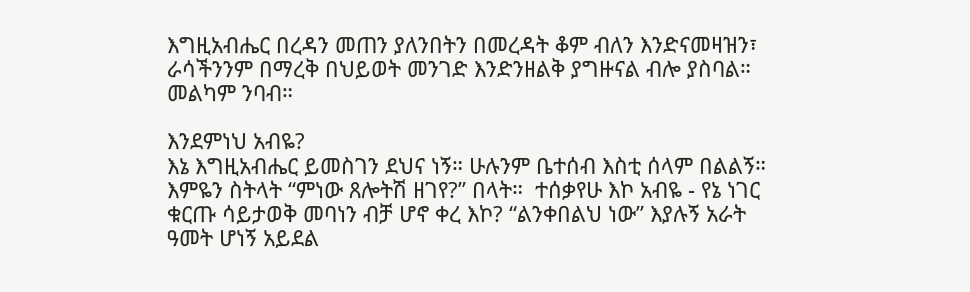እግዚአብሔር በረዳን መጠን ያለንበትን በመረዳት ቆም ብለን እንድናመዛዝን፣ ራሳችንንም በማረቅ በህይወት መንገድ እንድንዘልቅ ያግዙናል ብሎ ያስባል። መልካም ንባብ።

እንደምነህ አብዬ?
እኔ እግዚአብሔር ይመስገን ደህና ነኝ። ሁሉንም ቤተሰብ እስቲ ሰላም በልልኝ። እምዬን ስትላት “ምነው ጸሎትሽ ዘገየ?” በላት።  ተሰቃየሁ እኮ አብዬ - የኔ ነገር ቁርጡ ሳይታወቅ መባነን ብቻ ሆኖ ቀረ እኮ? “ልንቀበልህ ነው” እያሉኝ አራት ዓመት ሆነኝ አይደል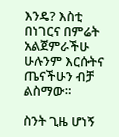እንዴ? እስቲ በነገርና በምሬት አልጀምራችሁ ሁሉንም እርሱትና ጤናችሁን ብቻ ልስማው።

ስንት ጊዜ ሆነኝ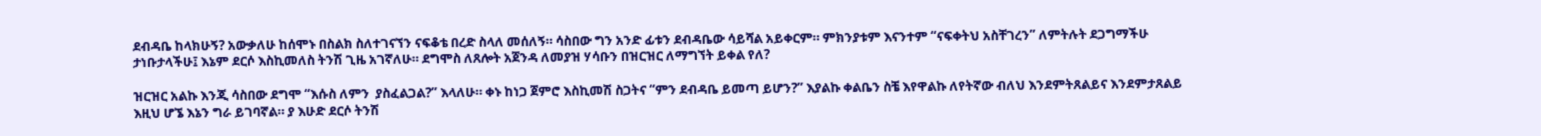ደብዳቤ ከላክሁኝ? አውቃለሁ ከሰሞኑ በስልክ ስለተገናኘን ናፍቆቴ በረድ ስላለ መሰለኝ። ሳስበው ግን አንድ ፊቱን ደብዳቤው ሳይሻል አይቀርም። ምክንያቱም እናንተም “ናፍቀትህ አስቸገረን” ለምትሉት ደጋግማችሁ ታነቡታላችሁ፤ እኔም ደርሶ እስኪመለስ ትንሽ ጊዜ አገኛለሁ። ደግሞስ ለጸሎት አጀንዳ ለመያዝ ሃሳቡን በዝርዝር ለማግኘት ይቀል የለ?

ዝርዝር አልኩ እንጂ ሳስበው ደግሞ “እሱስ ለምን  ያስፈልጋል?” እላለሁ። ቀኑ ከነጋ ጀምሮ እስኪመሽ ስጋትና “ምን ደብዳቤ ይመጣ ይሆን?” እያልኩ ቀልቤን ስቼ እየዋልኩ ለየትኛው ብለህ እንደምትጸልይና እንደምታጸልይ እዚህ ሆኜ እኔን ግራ ይገባኛል። ያ እሁድ ደርሶ ትንሽ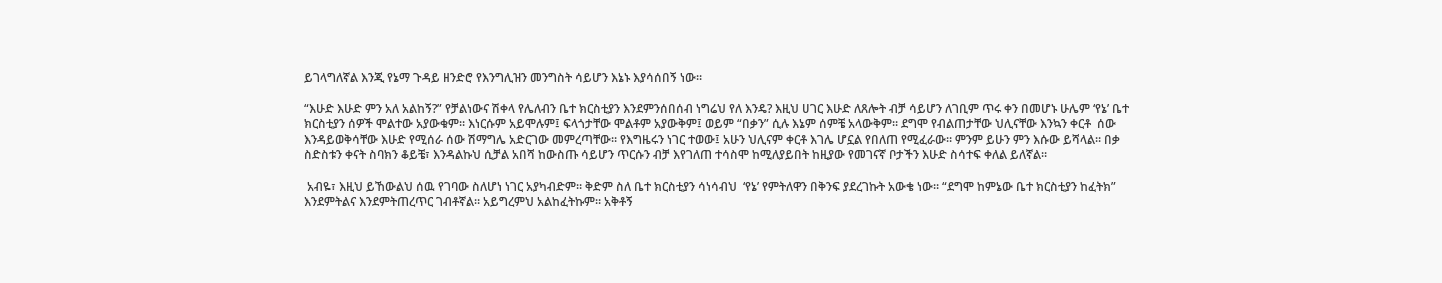ይገላግለኛል እንጂ የኔማ ጉዳይ ዘንድሮ የእንግሊዝን መንግስት ሳይሆን እኔኑ እያሳሰበኝ ነው።

“እሁድ እሁድ ምን አለ አልከኝ?” የቻልነውና ሽቀላ የሌለብን ቤተ ክርስቲያን እንደምንሰበሰብ ነግሬህ የለ እንዴ? እዚህ ሀገር እሁድ ለጸሎት ብቻ ሳይሆን ለገቢም ጥሩ ቀን በመሆኑ ሁሌም ‘የኔ’ ቤተ ክርስቲያን ሰዎች ሞልተው አያውቁም። እነርሱም አይሞሉም፤ ፍላጎታቸው ሞልቶም አያውቅም፤ ወይም “በቃን” ሲሉ እኔም ሰምቼ አላውቅም። ደግሞ የብልጠታቸው ህሊናቸው እንኳን ቀርቶ  ሰው እንዳይወቅሳቸው እሁድ የሚሰራ ሰው ሽማግሌ አድርገው መምረጣቸው። የእግዜሩን ነገር ተወው፤ አሁን ህሊናም ቀርቶ እገሌ ሆኗል የበለጠ የሚፈራው። ምንም ይሁን ምን እሱው ይሻላል። በቃ ስድስቱን ቀናት ስባክን ቆይቼ፣ እንዳልኩህ ሲቻል አበሻ ከውስጡ ሳይሆን ጥርሱን ብቻ እየገለጠ ተሳስሞ ከሚለያይበት ከዚያው የመገናኛ ቦታችን እሁድ ስሳተፍ ቀለል ይለኛል።

 አብዬ፣ እዚህ ይኸውልህ ሰዉ የገባው ስለሆነ ነገር አያካብድም። ቅድም ስለ ቤተ ክርስቲያን ሳነሳብህ  ‘የኔ’ የምትለዋን በቅንፍ ያደረገኩት አውቄ ነው። “ደግሞ ከምኔው ቤተ ክርስቲያን ከፈትክ” እንደምትልና እንደምትጠረጥር ገብቶኛል። አይግረምህ አልከፈትኩም። አቅቶኝ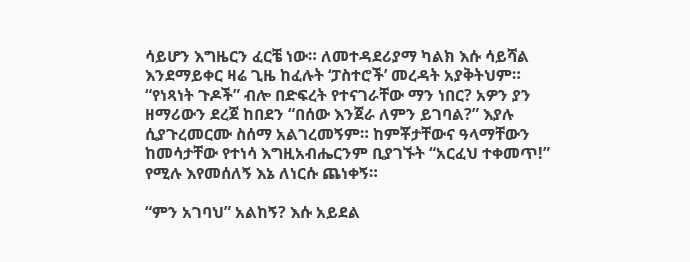ሳይሆን እግዜርን ፈርቼ ነው። ለመተዳደሪያማ ካልክ እሱ ሳይሻል እንደማይቀር ዛሬ ጊዜ ከፈሉት ‘ፓስተሮች’ መረዳት አያቅትህም። “የነጻነት ጉዶች” ብሎ በድፍረት የተናገራቸው ማን ነበር? አዎን ያን ዘማሪውን ደረጀ ከበደን “በሰው እንጀራ ለምን ይገባል?” እያሉ ሲያጉረመርሙ ስሰማ አልገረመኝም። ከምቾታቸውና ዓላማቸውን ከመሳታቸው የተነሳ እግዚአብሔርንም ቢያገኙት “አርፈህ ተቀመጥ!” የሚሉ እየመሰለኝ እኔ ለነርሱ ጨነቀኝ።

“ምን አገባህ” አልከኝ? እሱ አይደል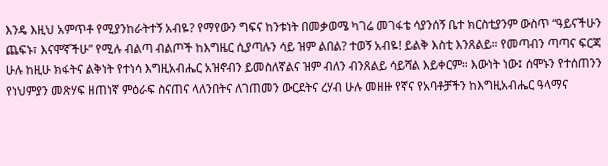እንዴ እዚህ አምጥቶ የሚያንከራትተኝ አብዬ? የማየውን ግፍና ከንቱነት በመቃወሜ ካገሬ መገፋቴ ሳያንሰኝ ቤተ ክርስቲያንም ውስጥ “ዓይናችሁን ጨፍኑ፣ እናሞኛችሁ” የሚሉ ብልጣ ብልጦች ከእግዜር ሲያጣሉን ሳይ ዝም ልበል? ተወኝ አብዬ! ይልቅ እስቲ እንጸልይ። የመጣብን ጣጣና ፍርጃ ሁሉ ከዚሁ ክፋትና ልቅነት የተነሳ እግዚአብሔር አዝኖብን ይመስለኛልና ዝም ብለን ብንጸልይ ሳይሻል እይቀርም። እውነት ነው፤ ሰሞኑን የተሰጠንን የነህምያን መጽሃፍ ዘጠነኛ ምዕራፍ ስናጠና ላለንበትና ለገጠመን ውርደትና ረሃብ ሁሉ መዘዙ የኛና የአባቶቻችን ከእግዚአብሔር ዓላማና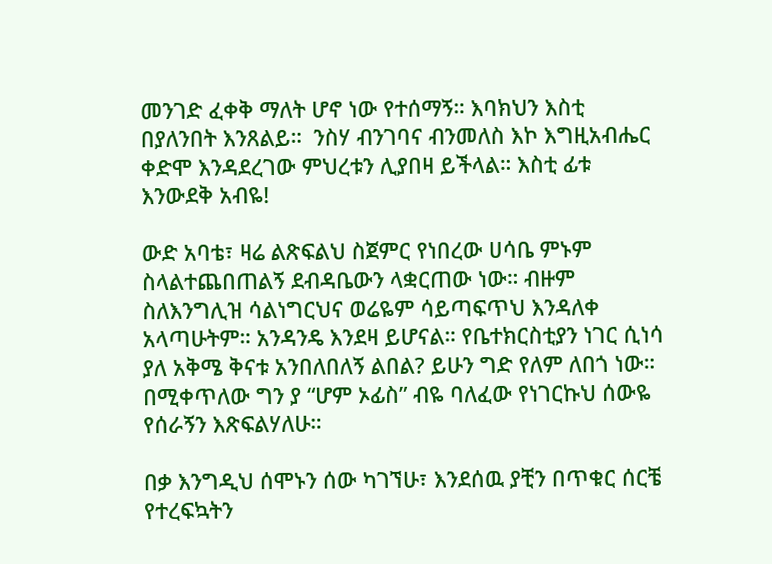መንገድ ፈቀቅ ማለት ሆኖ ነው የተሰማኝ። እባክህን እስቲ በያለንበት እንጸልይ።  ንስሃ ብንገባና ብንመለስ እኮ እግዚአብሔር ቀድሞ እንዳደረገው ምህረቱን ሊያበዛ ይችላል። እስቲ ፊቱ እንውደቅ አብዬ!

ውድ አባቴ፣ ዛሬ ልጽፍልህ ስጀምር የነበረው ሀሳቤ ምኑም ስላልተጨበጠልኝ ደብዳቤውን ላቋርጠው ነው። ብዙም ስለእንግሊዝ ሳልነግርህና ወሬዬም ሳይጣፍጥህ እንዳለቀ አላጣሁትም። አንዳንዴ እንደዛ ይሆናል። የቤተክርስቲያን ነገር ሲነሳ ያለ አቅሜ ቅናቱ አንበለበለኝ ልበል? ይሁን ግድ የለም ለበጎ ነው። በሚቀጥለው ግን ያ “ሆም ኦፊስ” ብዬ ባለፈው የነገርኩህ ሰውዬ የሰራኝን እጽፍልሃለሁ።

በቃ እንግዲህ ሰሞኑን ሰው ካገኘሁ፣ እንደሰዉ ያቺን በጥቁር ሰርቼ የተረፍኳትን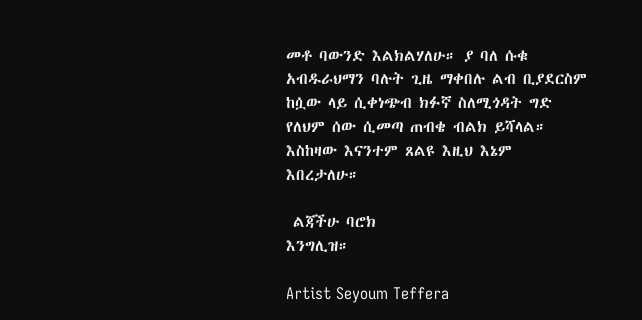መቶ ባውንድ እልክልሃለሁ። ያ ባለ ሱቁ አብዱራህማን ባሉት ጊዜ ማቀበሉ ልብ ቢያደርስም ከሷው ላይ ሲቀነጭብ ክፉኛ ስለሚጎዳት ግድ የለህም ሰው ሲመጣ ጠብቄ ብልክ ይሻላል። እስከዛው እናንተም ጸልዩ እዚህ እኔም እበረታለሁ።

 ልጃችሁ ባሮክ
እንግሊዝ።

Artist Seyoum Teffera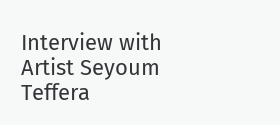Interview with Artist Seyoum Teffera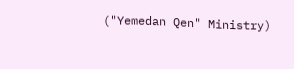("Yemedan Qen" Ministry)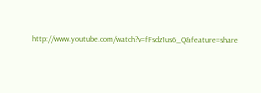http://www.youtube.com/watch?v=fFsdz1us6_Q&feature=share